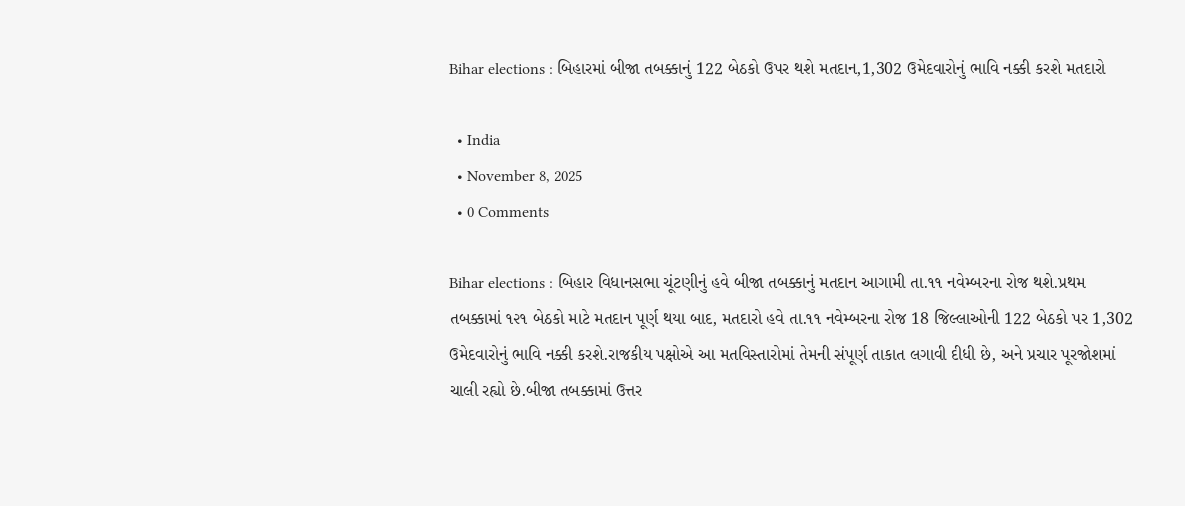Bihar elections : બિહારમાં બીજા તબક્કાનું 122 બેઠકો ઉપર થશે મતદાન,1,302 ઉમેદવારોનું ભાવિ નક્કી કરશે મતદારો

  • India
  • November 8, 2025
  • 0 Comments

Bihar elections : બિહાર વિધાનસભા ચૂંટણીનું હવે બીજા તબક્કાનું મતદાન આગામી તા.૧૧ નવેમ્બરના રોજ થશે.પ્રથમ તબક્કામાં ૧૨૧ બેઠકો માટે મતદાન પૂર્ણ થયા બાદ, મતદારો હવે તા.૧૧ નવેમ્બરના રોજ 18 જિલ્લાઓની 122 બેઠકો પર 1,302 ઉમેદવારોનું ભાવિ નક્કી કરશે.રાજકીય પક્ષોએ આ મતવિસ્તારોમાં તેમની સંપૂર્ણ તાકાત લગાવી દીધી છે, અને પ્રચાર પૂરજોશમાં ચાલી રહ્યો છે.બીજા તબક્કામાં ઉત્તર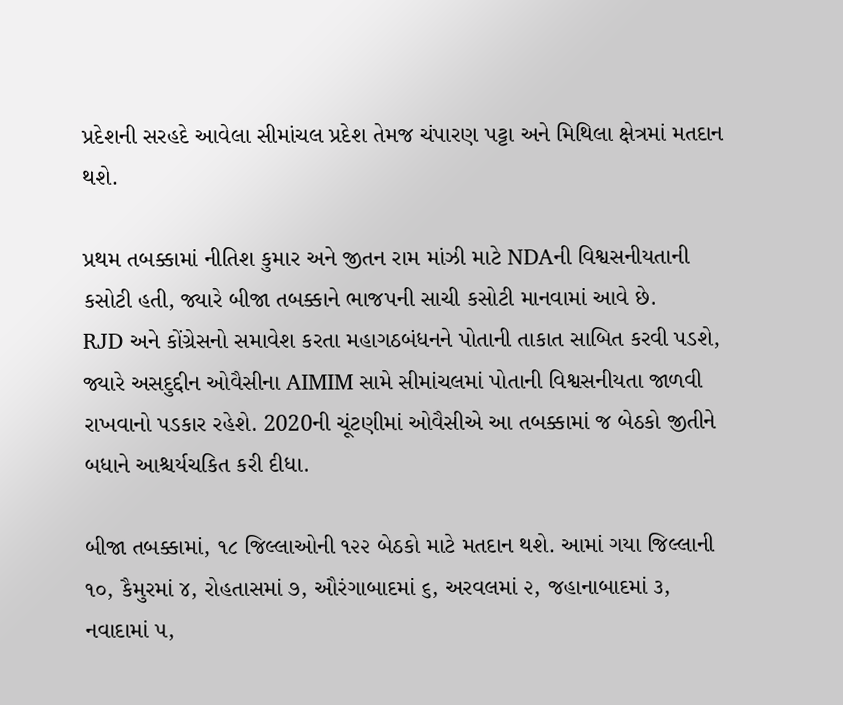પ્રદેશની સરહદે આવેલા સીમાંચલ પ્રદેશ તેમજ ચંપારણ પટ્ટા અને મિથિલા ક્ષેત્રમાં મતદાન થશે.

પ્રથમ તબક્કામાં નીતિશ કુમાર અને જીતન રામ માંઝી માટે NDAની વિશ્વસનીયતાની કસોટી હતી, જ્યારે બીજા તબક્કાને ભાજપની સાચી કસોટી માનવામાં આવે છે.
RJD અને કોંગ્રેસનો સમાવેશ કરતા મહાગઠબંધનને પોતાની તાકાત સાબિત કરવી પડશે, જ્યારે અસદુદ્દીન ઓવૈસીના AIMIM સામે સીમાંચલમાં પોતાની વિશ્વસનીયતા જાળવી રાખવાનો પડકાર રહેશે. 2020ની ચૂંટણીમાં ઓવૈસીએ આ તબક્કામાં જ બેઠકો જીતીને બધાને આશ્ચર્યચકિત કરી દીધા.

બીજા તબક્કામાં, ૧૮ જિલ્લાઓની ૧૨૨ બેઠકો માટે મતદાન થશે. આમાં ગયા જિલ્લાની ૧૦, કૈમુરમાં ૪, રોહતાસમાં ૭, ઔરંગાબાદમાં ૬, અરવલમાં ૨, જહાનાબાદમાં ૩, નવાદામાં ૫,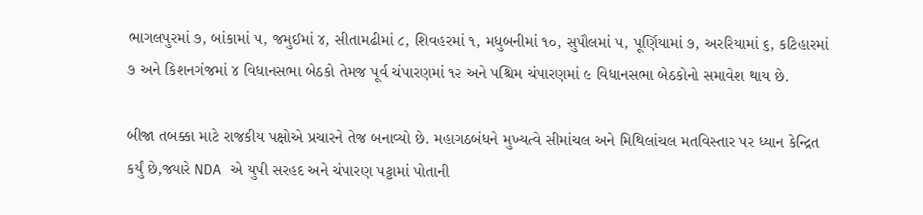ભાગલપુરમાં ૭, બાંકામાં ૫, જમુઈમાં ૪, સીતામઢીમાં ૮, શિવહરમાં ૧, મધુબનીમાં ૧૦, સુપૌલમાં ૫, પૂર્ણિયામાં ૭, અરરિયામાં ૬, કટિહારમાં ૭ અને કિશનગંજમાં ૪ વિધાનસભા બેઠકો તેમજ પૂર્વ ચંપારણમાં ૧૨ અને પશ્ચિમ ચંપારણમાં ૯ વિધાનસભા બેઠકોનો સમાવેશ થાય છે.

બીજા તબક્કા માટે રાજકીય પક્ષોએ પ્રચારને તેજ બનાવ્યો છે. મહાગઠબંધને મુખ્યત્વે સીમાંચલ અને મિથિલાંચલ મતવિસ્તાર પર ધ્યાન કેન્દ્રિત કર્યું છે,જ્યારે NDA એ યુપી સરહદ અને ચંપારણ પટ્ટામાં પોતાની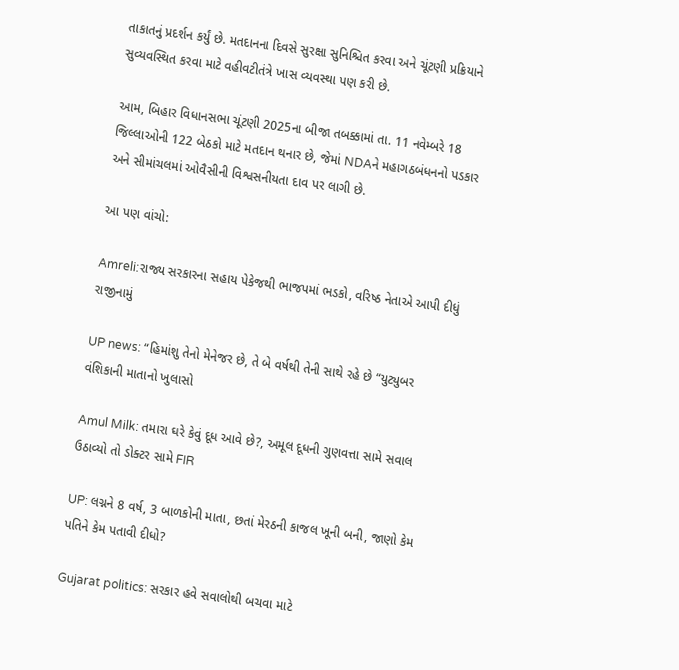તાકાતનું પ્રદર્શન કર્યું છે. મતદાનના દિવસે સુરક્ષા સુનિશ્ચિત કરવા અને ચૂંટણી પ્રક્રિયાને સુવ્યવસ્થિત કરવા માટે વહીવટીતંત્રે ખાસ વ્યવસ્થા પણ કરી છે.

આમ, બિહાર વિધાનસભા ચૂંટણી 2025ના બીજા તબક્કામાં તા. 11 નવેમ્બરે 18 જિલ્લાઓની 122 બેઠકો માટે મતદાન થનાર છે, જેમાં NDAને મહાગઠબંધનનો પડકાર અને સીમાંચલમાં ઓવૈસીની વિશ્વસનીયતા દાવ પર લાગી છે.

આ પણ વાંચો:

Amreli:રાજ્ય સરકારના સહાય પેકેજથી ભાજપમાં ભડકો, વરિષ્ઠ નેતાએ આપી દીધું રાજીનામું

UP news: “હિમાંશુ તેનો મેનેજર છે, તે બે વર્ષથી તેની સાથે રહે છે “યુટ્યુબર વંશિકાની માતાનો ખુલાસો

Amul Milk: તમારા ઘરે કેવું દૂધ આવે છે?, અમૂલ દૂધની ગુણવત્તા સામે સવાલ ઉઠાવ્યો તો ડોક્ટર સામે FIR

UP: લગ્નને 8 વર્ષ, 3 બાળકોની માતા, છતાં મેરઠની કાજલ ખૂની બની, જાણો કેમ પતિને કેમ પતાવી દીધો?

Gujarat politics: સરકાર હવે સવાલોથી બચવા માટે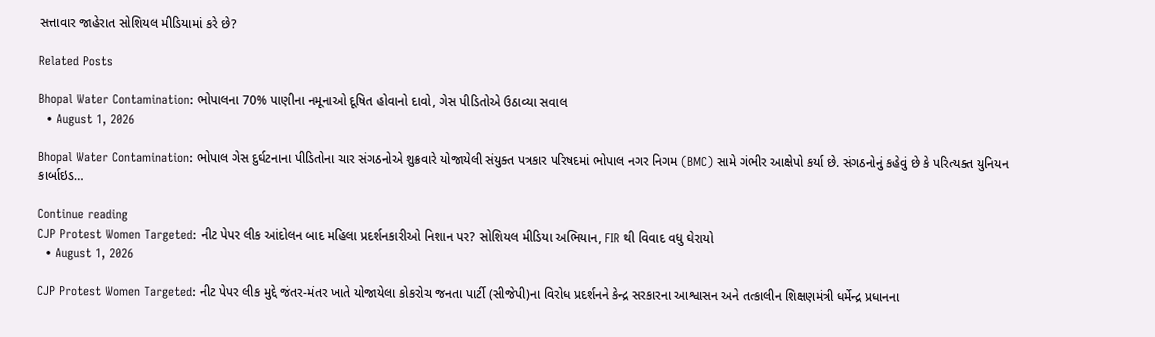સત્તાવાર જાહેરાત સોશિયલ મીડિયામાં કરે છે?

Related Posts

Bhopal Water Contamination: ભોપાલના 70% પાણીના નમૂનાઓ દૂષિત હોવાનો દાવો, ગેસ પીડિતોએ ઉઠાવ્યા સવાલ
  • August 1, 2026

Bhopal Water Contamination: ભોપાલ ગેસ દુર્ઘટનાના પીડિતોના ચાર સંગઠનોએ શુક્રવારે યોજાયેલી સંયુક્ત પત્રકાર પરિષદમાં ભોપાલ નગર નિગમ (BMC) સામે ગંભીર આક્ષેપો કર્યા છે. સંગઠનોનું કહેવું છે કે પરિત્યક્ત યુનિયન કાર્બાઇડ…

Continue reading
CJP Protest Women Targeted: નીટ પેપર લીક આંદોલન બાદ મહિલા પ્રદર્શનકારીઓ નિશાન પર? સોશિયલ મીડિયા અભિયાન, FIR થી વિવાદ વધુ ઘેરાયો
  • August 1, 2026

CJP Protest Women Targeted: નીટ પેપર લીક મુદ્દે જંતર-મંતર ખાતે યોજાયેલા કોકરોચ જનતા પાર્ટી (સીજેપી)ના વિરોધ પ્રદર્શનને કેન્દ્ર સરકારના આશ્વાસન અને તત્કાલીન શિક્ષણમંત્રી ધર્મેન્દ્ર પ્રધાનના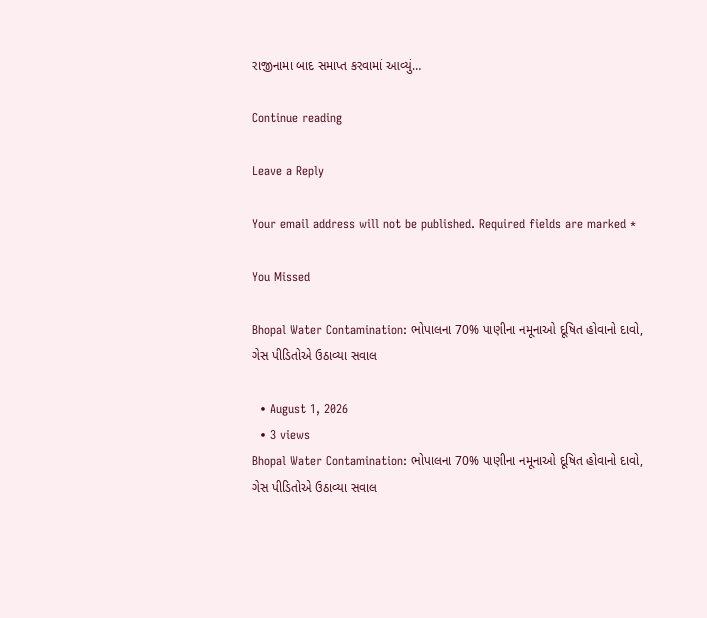રાજીનામા બાદ સમાપ્ત કરવામાં આવ્યું…

Continue reading

Leave a Reply

Your email address will not be published. Required fields are marked *

You Missed

Bhopal Water Contamination: ભોપાલના 70% પાણીના નમૂનાઓ દૂષિત હોવાનો દાવો, ગેસ પીડિતોએ ઉઠાવ્યા સવાલ

  • August 1, 2026
  • 3 views
Bhopal Water Contamination: ભોપાલના 70% પાણીના નમૂનાઓ દૂષિત હોવાનો દાવો, ગેસ પીડિતોએ ઉઠાવ્યા સવાલ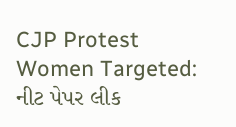CJP Protest Women Targeted: નીટ પેપર લીક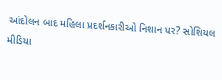આંદોલન બાદ મહિલા પ્રદર્શનકારીઓ નિશાન પર? સોશિયલ મીડિયા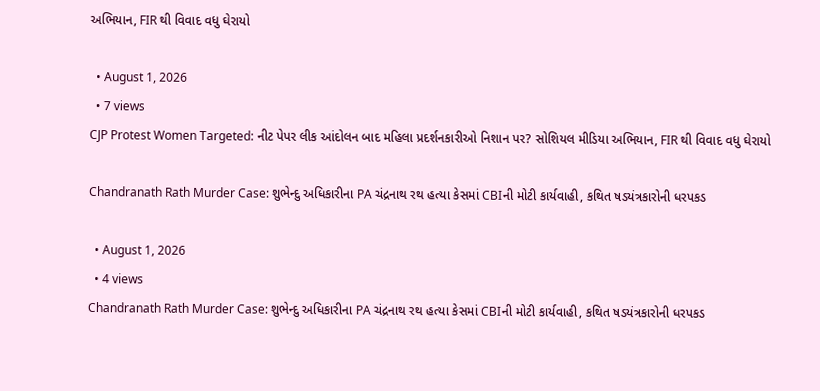અભિયાન, FIR થી વિવાદ વધુ ઘેરાયો

  • August 1, 2026
  • 7 views
CJP Protest Women Targeted: નીટ પેપર લીક આંદોલન બાદ મહિલા પ્રદર્શનકારીઓ નિશાન પર? સોશિયલ મીડિયા અભિયાન, FIR થી વિવાદ વધુ ઘેરાયો

Chandranath Rath Murder Case: શુભેન્દુ અધિકારીના PA ચંદ્રનાથ રથ હત્યા કેસમાં CBIની મોટી કાર્યવાહી, કથિત ષડયંત્રકારોની ધરપકડ

  • August 1, 2026
  • 4 views
Chandranath Rath Murder Case: શુભેન્દુ અધિકારીના PA ચંદ્રનાથ રથ હત્યા કેસમાં CBIની મોટી કાર્યવાહી, કથિત ષડયંત્રકારોની ધરપકડ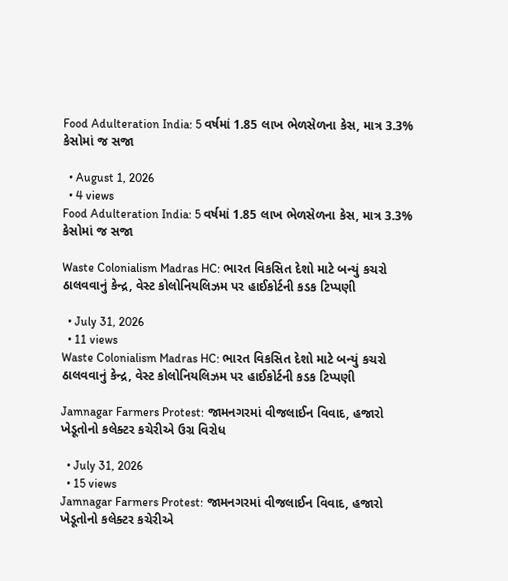Food Adulteration India: 5 વર્ષમાં 1.85 લાખ ભેળસેળના કેસ, માત્ર 3.3% કેસોમાં જ સજા

  • August 1, 2026
  • 4 views
Food Adulteration India: 5 વર્ષમાં 1.85 લાખ ભેળસેળના કેસ, માત્ર 3.3% કેસોમાં જ સજા

Waste Colonialism Madras HC: ભારત વિકસિત દેશો માટે બન્યું કચરો ઠાલવવાનું કેન્દ્ર, વેસ્ટ કોલોનિયલિઝમ પર હાઈકોર્ટની કડક ટિપ્પણી

  • July 31, 2026
  • 11 views
Waste Colonialism Madras HC: ભારત વિકસિત દેશો માટે બન્યું કચરો ઠાલવવાનું કેન્દ્ર, વેસ્ટ કોલોનિયલિઝમ પર હાઈકોર્ટની કડક ટિપ્પણી

Jamnagar Farmers Protest: જામનગરમાં વીજલાઈન વિવાદ, હજારો ખેડૂતોનો કલેક્ટર કચેરીએ ઉગ્ર વિરોધ

  • July 31, 2026
  • 15 views
Jamnagar Farmers Protest: જામનગરમાં વીજલાઈન વિવાદ, હજારો ખેડૂતોનો કલેક્ટર કચેરીએ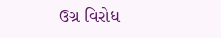ઉગ્ર વિરોધ